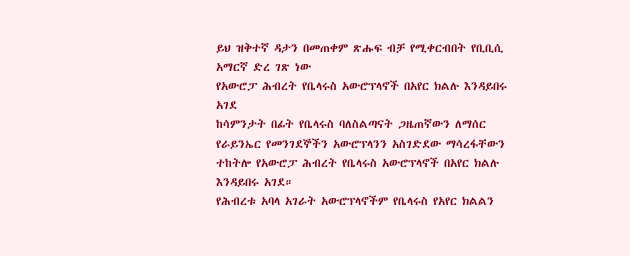ይህ ዝቅተኛ ዳታን በመጠቀም ጽሑፍ ብቻ የሚቀርብበት የቢቢሲ አማርኛ ድረ ገጽ ነው
የአውሮፓ ሕብረት የቤላሩስ አውሮፕላኖች በአየር ክልሉ እንዳይበሩ አገደ
ከሳምንታት በፊት የቤላሩስ ባለስልጣናት ጋዜጠኛውን ለማሰር የራይንኤር የመንገደኞችን አውሮፕላንን አስገድደው ማሳረፋቸውን ተከትሎ የአውሮፓ ሕብረት የቤላሩስ አውሮፕላኖች በአየር ክልሉ እንዳይበሩ አገደ።
የሕብረቱ አባላ አገራት አውሮፕላኖችም የቤላሩስ የአየር ክልልን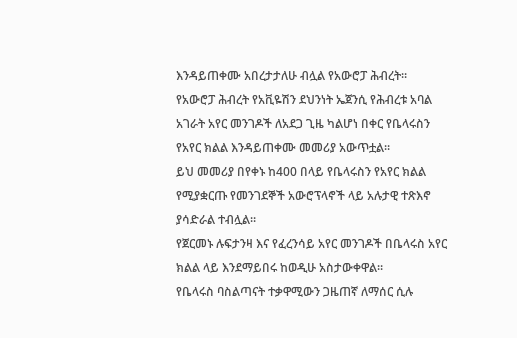እንዳይጠቀሙ አበረታታለሁ ብሏል የአውሮፓ ሕብረት።
የአውሮፓ ሕብረት የአቪዬሽን ደህንነት ኤጀንሲ የሕብረቱ አባል አገራት አየር መንገዶች ለአደጋ ጊዜ ካልሆነ በቀር የቤላሩስን የአየር ክልል እንዳይጠቀሙ መመሪያ አውጥቷል።
ይህ መመሪያ በየቀኑ ከ400 በላይ የቤላሩስን የአየር ክልል የሚያቋርጡ የመንገደኞች አውሮፕላኖች ላይ አሉታዊ ተጽእኖ ያሳድራል ተብሏል።
የጀርመኑ ሉፍታንዛ እና የፈረንሳይ አየር መንገዶች በቤላሩስ አየር ክልል ላይ እንደማይበሩ ከወዲሁ አስታውቀዋል።
የቤላሩስ ባስልጣናት ተቃዋሚውን ጋዜጠኛ ለማሰር ሲሉ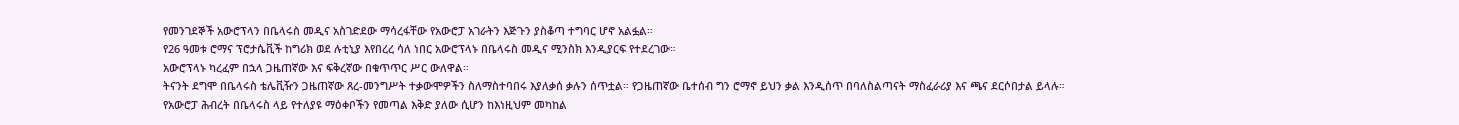የመንገደኞች አውሮፕላን በቤላሩስ መዲና አስገድደው ማሳረፋቸው የአውሮፓ አገራትን እጅጉን ያስቆጣ ተግባር ሆኖ አልፏል።
የ26 ዓመቱ ሮማና ፕሮታሴቪች ከግሪክ ወደ ሉቲኒያ እየበረረ ሳለ ነበር አውሮፕላኑ በቤላሩስ መዲና ሚንስክ እንዲያርፍ የተደረገው።
አውሮፕላኑ ካረፈም በኋላ ጋዜጠኛው እና ፍቅረኛው በቁጥጥር ሥር ውለዋል።
ትናንት ደግሞ በቤላሩስ ቴሌቪዥን ጋዜጠኛው ጸረ-መንግሥት ተቃውሞዎችን ስለማስተባበሩ እያለቃሰ ቃሉን ሰጥቷል። የጋዜጠኛው ቤተሰብ ግን ሮማኖ ይህን ቃል እንዲሰጥ በባለስልጣናት ማስፈራሪያ እና ጫና ደርሶበታል ይላሉ።
የአውሮፓ ሕብረት በቤላሩስ ላይ የተለያዩ ማዕቀቦችን የመጣል እቅድ ያለው ሲሆን ከእነዚህም መካከል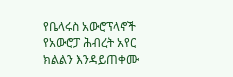የቤላሩስ አውሮፕላኖች የአውሮፓ ሕብረት አየር ክልልን እንዳይጠቀሙ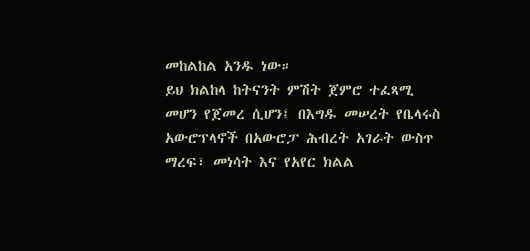መከልከል አንዱ ነው።
ይህ ክልከላ ከትናንት ምሽት ጀምሮ ተፈጻሚ መሆን የጀመረ ሲሆን፤ በእግዱ መሠረት የቤላሩስ አውሮፕላኖች በአውሮፓ ሕብረት አገራት ውስጥ ማረፍ፣ መነሳት እና የአየር ክልል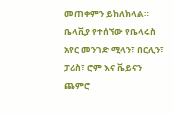መጠቀምን ይከለክላል።
ቤላቪያ የተሰኘው የቤላሩስ አየር መንገድ ሚላን፣ በርሊን፣ ፓሪስ፣ ሮም እና ቬይናን ጨምሮ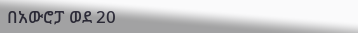በአውሮፓ ወደ 20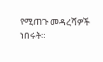የሚጠጉ መዳረሻዎች ነበሩት።